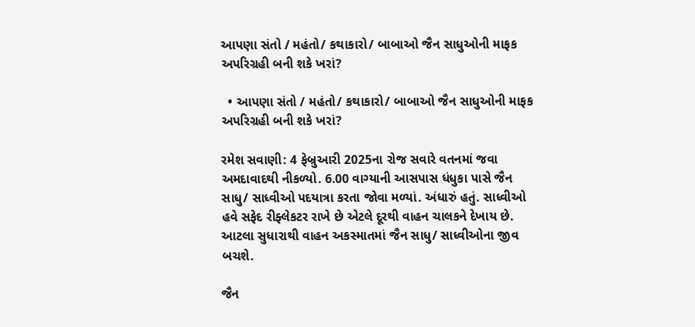આપણા સંતો / મહંતો/ કથાકારો/ બાબાઓ જૈન સાધુઓની માફક અપરિગ્રહી બની શકે ખરાં?

  • આપણા સંતો / મહંતો/ કથાકારો/ બાબાઓ જૈન સાધુઓની માફક અપરિગ્રહી બની શકે ખરાં?

રમેશ સવાણી: 4 ફેબ્રુઆરી 2025ના રોજ સવારે વતનમાં જવા અમદાવાદથી નીકળ્યો. 6.00 વાગ્યાની આસપાસ ધંધુકા પાસે જૈન સાધુ/ સાધ્વીઓ પદયાત્રા કરતા જોવા મળ્યાં. અંધારું હતું. સાધ્વીઓ હવે સફેદ રીફ્લેકટર રાખે છે એટલે દૂરથી વાહન ચાલકને દેખાય છે. આટલા સુધારાથી વાહન અકસ્માતમાં જૈન સાધુ/ સાધ્વીઓના જીવ બચશે.

જૈન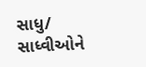સાધુ/ સાધ્વીઓને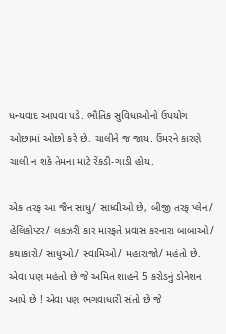ધન્યવાદ આપવા પડે. ભૌતિક સુવિધાઓનો ઉપયોગ ઓછામાં ઓછો કરે છે. ચાલીને જ જાય. ઉંમરને કારણે ચાલી ન શકે તેમના માટે રેંકડી-ગાડી હોય.

એક તરફ આ જૈન સાધુ/ સાધ્વીઓ છે, બીજી તરફ પ્લેન/ હેલિકોપ્ટર/ લકઝરી કાર મારફતે પ્રવાસ કરનારા બાબાઓ/ કથાકારો/ સાધુઓ/ સ્વામિઓ/ મહારાજો/ મહંતો છે. એવા પણ મહંતો છે જે અમિત શાહને 5 કરોડનું ડોનેશન આપે છે ! એવા પણ ભગવાધારી સંતો છે જે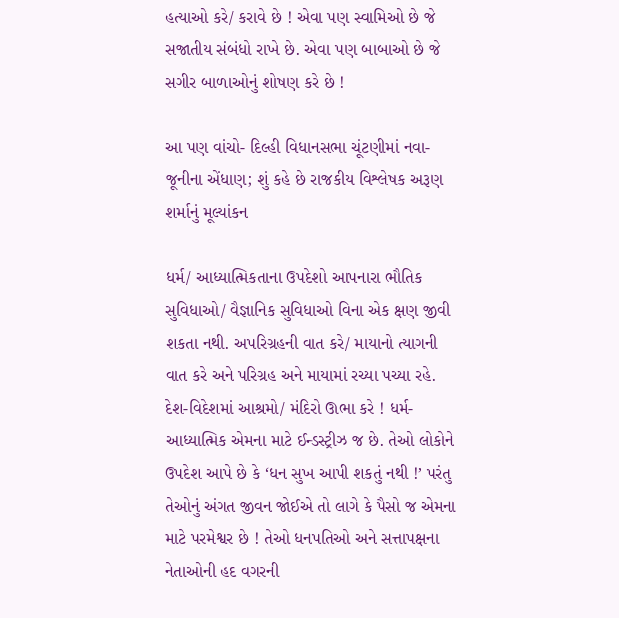હત્યાઓ કરે/ કરાવે છે ! એવા પણ સ્વામિઓ છે જે સજાતીય સંબંધો રાખે છે. એવા પણ બાબાઓ છે જે સગીર બાળાઓનું શોષણ કરે છે !

આ પણ વાંચો- દિલ્હી વિધાનસભા ચૂંટણીમાં નવા-જૂનીના એંધાણ; શું કહે છે રાજકીય વિશ્લેષક અરૂણ શર્માનું મૂલ્યાંકન

ધર્મ/ આધ્યાત્મિકતાના ઉપદેશો આપનારા ભૌતિક સુવિધાઓ/ વૈજ્ઞાનિક સુવિધાઓ વિના એક ક્ષણ જીવી શકતા નથી. અપરિગ્રહની વાત કરે/ માયાનો ત્યાગની વાત કરે અને પરિગ્રહ અને માયામાં રચ્યા પચ્યા રહે. દેશ-વિદેશમાં આશ્રમો/ મંદિરો ઊભા કરે ! ધર્મ-આધ્યાત્મિક એમના માટે ઈન્ડસ્ટ્રીઝ જ છે. તેઓ લોકોને ઉપદેશ આપે છે કે ‘ધન સુખ આપી શકતું નથી !’ પરંતુ તેઓનું અંગત જીવન જોઈએ તો લાગે કે પૈસો જ એમના માટે પરમેશ્વર છે ! તેઓ ધનપતિઓ અને સત્તાપક્ષના નેતાઓની હદ વગરની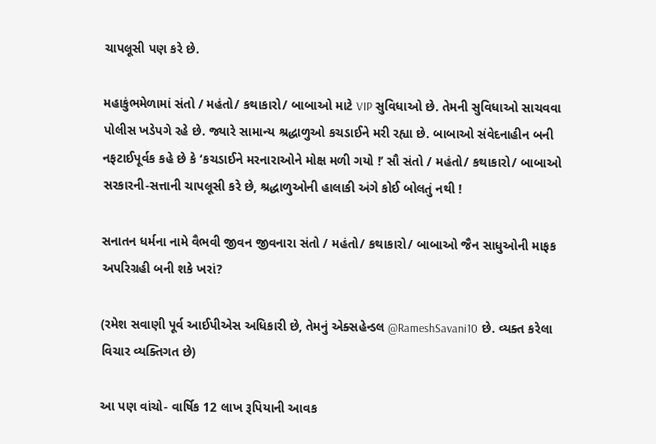ચાપલૂસી પણ કરે છે.

મહાકુંભમેળામાં સંતો / મહંતો/ કથાકારો/ બાબાઓ માટે VIP સુવિધાઓ છે. તેમની સુવિધાઓ સાચવવા પોલીસ ખડેપગે રહે છે. જ્યારે સામાન્ય શ્રદ્ધાળુઓ કચડાઈને મરી રહ્યા છે. બાબાઓ સંવેદનાહીન બની નફટાઈપૂર્વક કહે છે કે ‘કચડાઈને મરનારાઓને મોક્ષ મળી ગયો !’ સૌ સંતો / મહંતો/ કથાકારો/ બાબાઓ સરકારની-સત્તાની ચાપલૂસી કરે છે, શ્રદ્ધાળુઓની હાલાકી અંગે કોઈ બોલતું નથી !

સનાતન ધર્મના નામે વૈભવી જીવન જીવનારા સંતો / મહંતો/ કથાકારો/ બાબાઓ જૈન સાધુઓની માફક અપરિગ્રહી બની શકે ખરાં?

(રમેશ સવાણી પૂર્વ આઈપીએસ અધિકારી છે, તેમનું એક્સહેન્ડલ @RameshSavani10 છે. વ્યક્ત કરેલા વિચાર વ્યક્તિગત છે)

આ પણ વાંચો- વાર્ષિક 12 લાખ રૂપિયાની આવક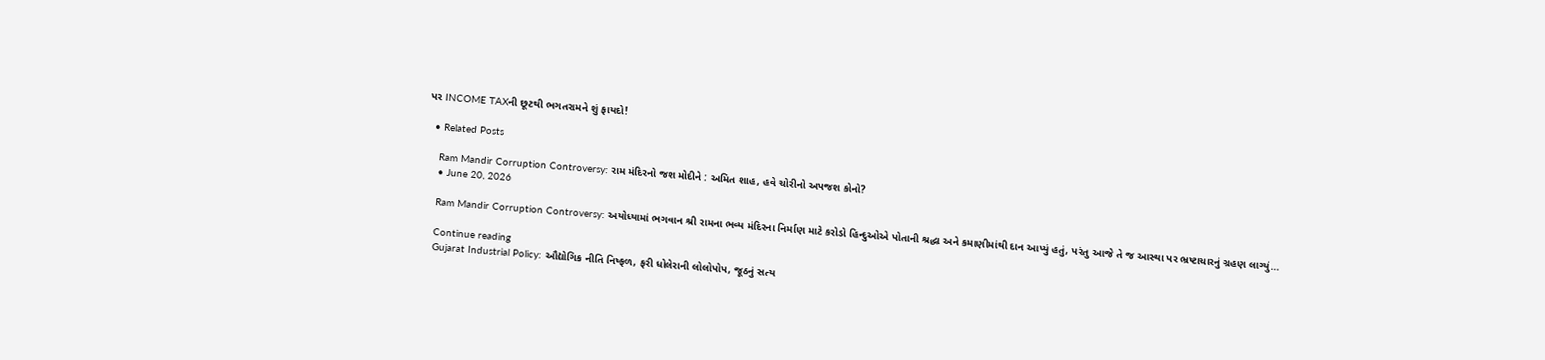પર INCOME TAXની છૂટથી ભગતરામને શું ફાયદો!

  • Related Posts

    Ram Mandir Corruption Controversy: રામ મંદિરનો જશ મોદીને : અમિત શાહ, હવે ચોરીનો અપજશ કોનો?
    • June 20, 2026

    Ram Mandir Corruption Controversy: અયોધ્યામાં ભગવાન શ્રી રામના ભવ્ય મંદિરના નિર્માણ માટે કરોડો હિન્દુઓએ પોતાની શ્રદ્ધા અને કમાણીમાંથી દાન આપ્યું હતું, પરંતુ આજે તે જ આસ્થા પર ભ્રષ્ટાચારનું ગ્રહણ લાગ્યું…

    Continue reading
    Gujarat Industrial Policy: ઔદ્યોગિક નીતિ નિષ્ફળ, ફરી ધોલેરાની લોલોપોપ, જૂઠનું સત્ય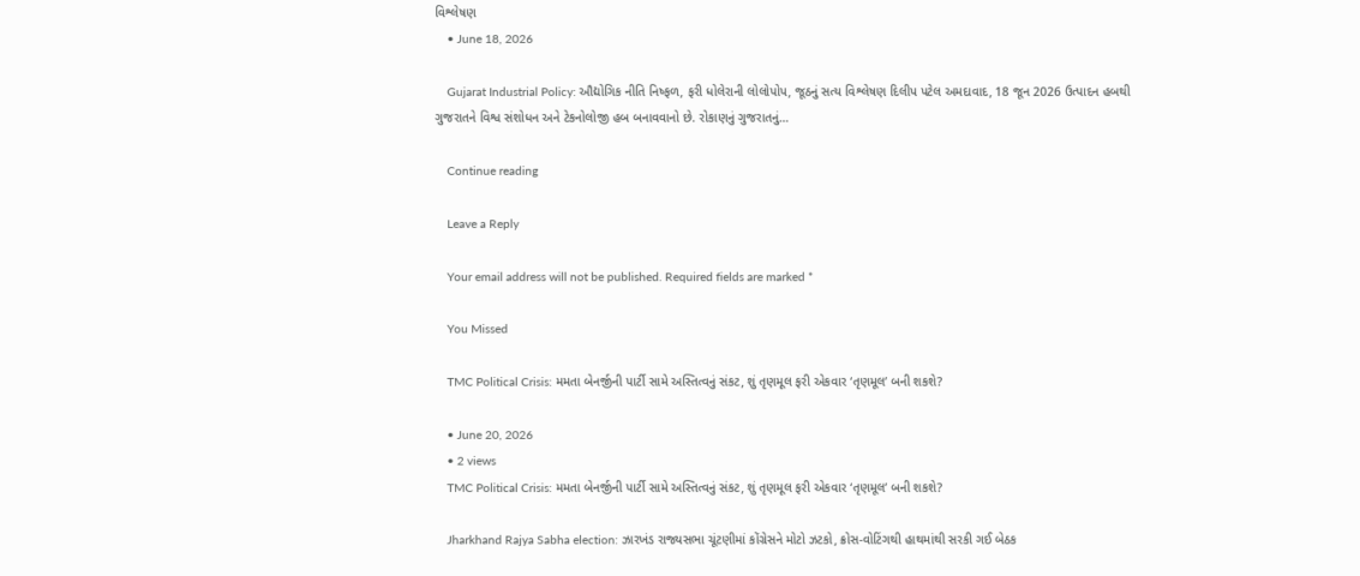વિશ્લેષણ
    • June 18, 2026

    Gujarat Industrial Policy: ઔદ્યોગિક નીતિ નિષ્ફળ, ફરી ધોલેરાની લોલોપોપ, જૂઠનું સત્ય વિશ્લેષણ દિલીપ પટેલ અમદાવાદ, 18 જૂન 2026 ઉત્પાદન હબથી ગુજરાતને વિશ્વ સંશોધન અને ટેકનોલોજી હબ બનાવવાનો છે. રોકાણનું ગુજરાતનું…

    Continue reading

    Leave a Reply

    Your email address will not be published. Required fields are marked *

    You Missed

    TMC Political Crisis: મમતા બેનર્જીની પાર્ટી સામે અસ્તિત્વનું સંકટ, શું તૃણમૂલ ફરી એકવાર ‘તૃણમૂલ’ બની શકશે?

    • June 20, 2026
    • 2 views
    TMC Political Crisis: મમતા બેનર્જીની પાર્ટી સામે અસ્તિત્વનું સંકટ, શું તૃણમૂલ ફરી એકવાર ‘તૃણમૂલ’ બની શકશે?

    Jharkhand Rajya Sabha election: ઝારખંડ રાજ્યસભા ચૂંટણીમાં કોંગ્રેસને મોટો ઝટકો, ક્રોસ-વોટિંગથી હાથમાંથી સરકી ગઈ બેઠક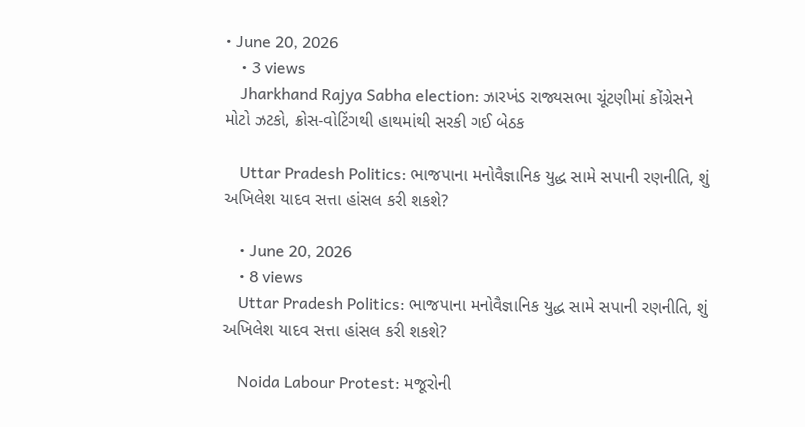• June 20, 2026
    • 3 views
    Jharkhand Rajya Sabha election: ઝારખંડ રાજ્યસભા ચૂંટણીમાં કોંગ્રેસને મોટો ઝટકો, ક્રોસ-વોટિંગથી હાથમાંથી સરકી ગઈ બેઠક

    Uttar Pradesh Politics: ભાજપાના મનોવૈજ્ઞાનિક યુદ્ધ સામે સપાની રણનીતિ, શું અખિલેશ યાદવ સત્તા હાંસલ કરી શકશે?

    • June 20, 2026
    • 8 views
    Uttar Pradesh Politics: ભાજપાના મનોવૈજ્ઞાનિક યુદ્ધ સામે સપાની રણનીતિ, શું અખિલેશ યાદવ સત્તા હાંસલ કરી શકશે?

    Noida Labour Protest: મજૂરોની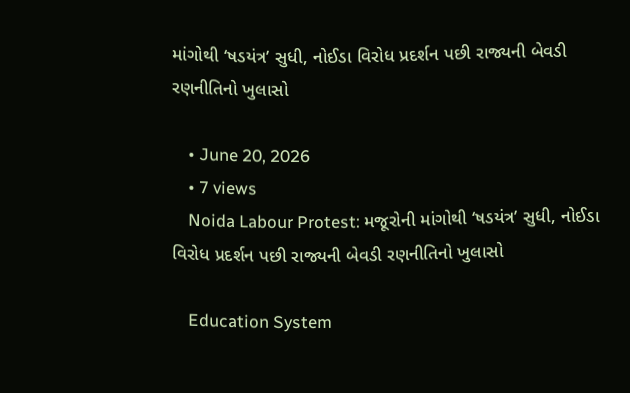માંગોથી ‘ષડયંત્ર’ સુધી, નોઈડા વિરોધ પ્રદર્શન પછી રાજ્યની બેવડી રણનીતિનો ખુલાસો

    • June 20, 2026
    • 7 views
    Noida Labour Protest: મજૂરોની માંગોથી ‘ષડયંત્ર’ સુધી, નોઈડા વિરોધ પ્રદર્શન પછી રાજ્યની બેવડી રણનીતિનો ખુલાસો

    Education System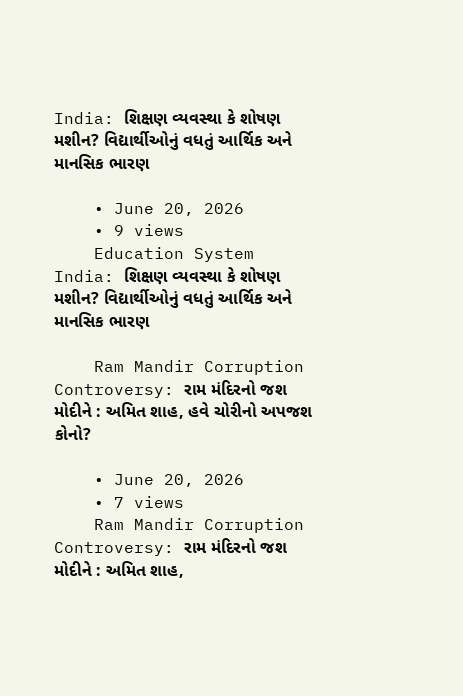India: શિક્ષણ વ્યવસ્થા કે શોષણ મશીન? વિદ્યાર્થીઓનું વધતું આર્થિક અને માનસિક ભારણ

    • June 20, 2026
    • 9 views
    Education System India: શિક્ષણ વ્યવસ્થા કે શોષણ મશીન? વિદ્યાર્થીઓનું વધતું આર્થિક અને માનસિક ભારણ

    Ram Mandir Corruption Controversy: રામ મંદિરનો જશ મોદીને : અમિત શાહ, હવે ચોરીનો અપજશ કોનો?

    • June 20, 2026
    • 7 views
    Ram Mandir Corruption Controversy: રામ મંદિરનો જશ મોદીને : અમિત શાહ,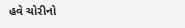હવે ચોરીનો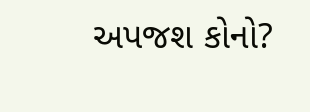અપજશ કોનો?